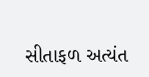સીતાફળ અત્યંત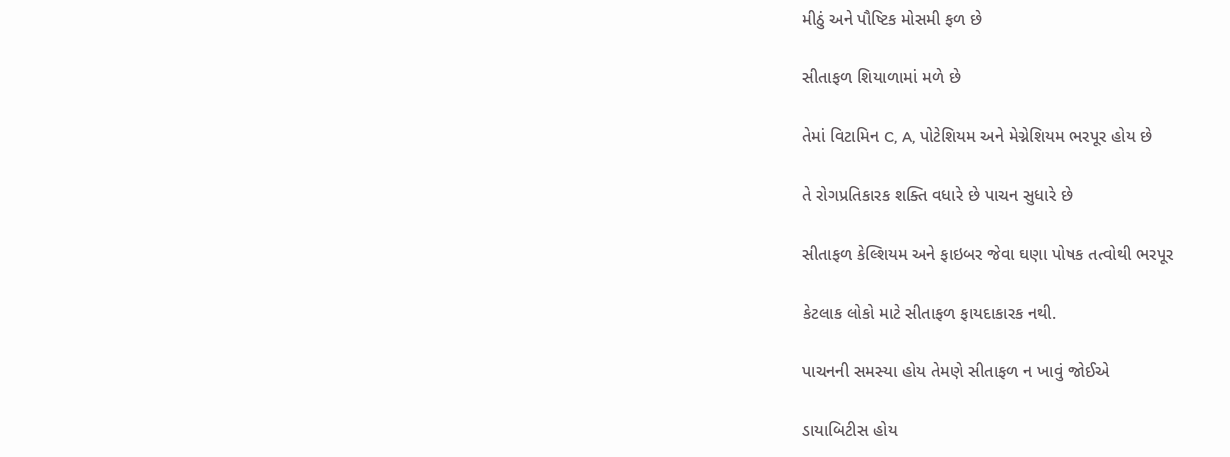મીઠું અને પૌષ્ટિક મોસમી ફળ છે

સીતાફળ શિયાળામાં મળે છે

તેમાં વિટામિન C, A, પોટેશિયમ અને મેગ્નેશિયમ ભરપૂર હોય છે

તે રોગપ્રતિકારક શક્તિ વધારે છે પાચન સુધારે છે

સીતાફળ કેલ્શિયમ અને ફાઇબર જેવા ઘણા પોષક તત્વોથી ભરપૂર

કેટલાક લોકો માટે સીતાફળ ફાયદાકારક નથી.

પાચનની સમસ્યા હોય તેમણે સીતાફળ ન ખાવું જોઈએ

ડાયાબિટીસ હોય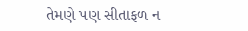તેમણે પણ સીતાફળ ન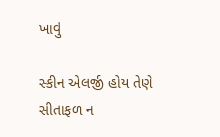ખાવું

સ્કીન એલર્જી હોય તેણે સીતાફળ ન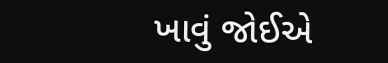ખાવું જોઈએ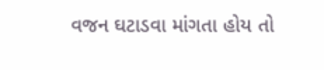વજન ઘટાડવા માંગતા હોય તો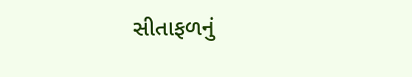સીતાફળનું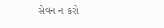સેવન ન કરો